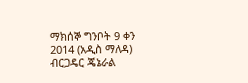ማክሰኞ ግንቦት 9 ቀን 2014 (አዲስ ማለዳ) ብርጋዴር ጄኔራል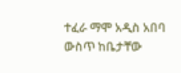ተፈራ ማሞ አዲስ አበባ ውስጥ ከቤታቸው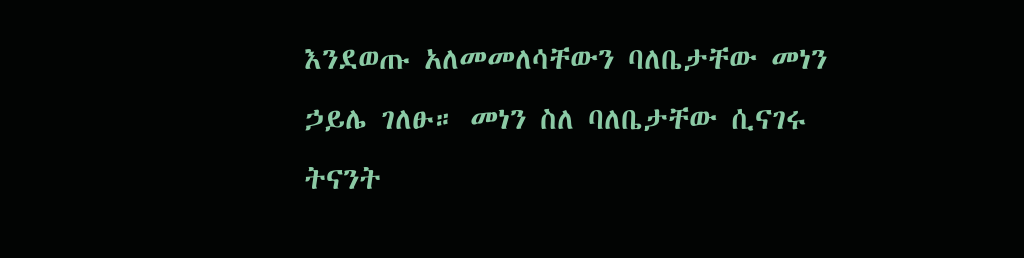እንደወጡ አለመመለሳቸውን ባለቤታቸው መነን ኃይሌ ገለፁ። መነን ስለ ባለቤታቸው ሲናገሩ ትናንት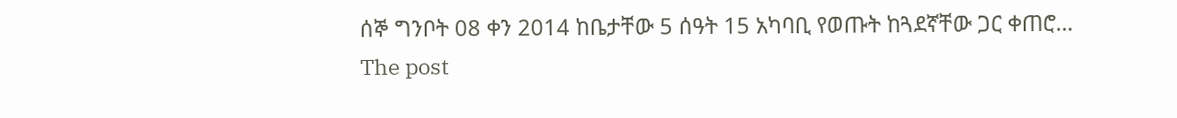ሰኞ ግንቦት 08 ቀን 2014 ከቤታቸው 5 ሰዓት 15 አካባቢ የወጡት ከጓደኛቸው ጋር ቀጠሮ…
The post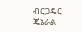ብርጋዴር ጄኔራል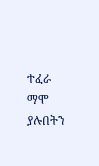ተፈራ ማሞ ያሉበትን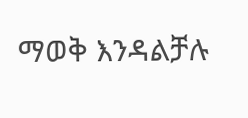ማወቅ እንዳልቻሉ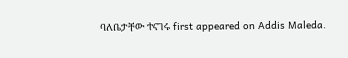ባለቤታቸው ተናገሩ first appeared on Addis Maleda.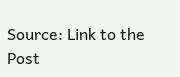Source: Link to the Post